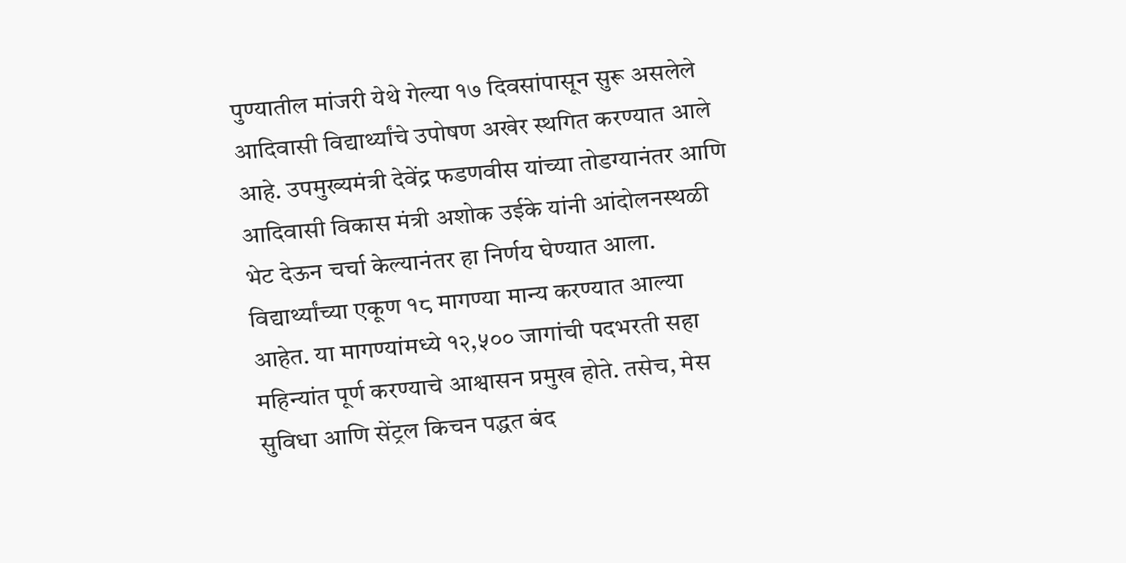पुण्यातील मांजरी येथे गेल्या १७ दिवसांपासून सुरू असलेले आदिवासी विद्यार्थ्यांचे उपोषण अखेर स्थगित करण्यात आले आहे. उपमुख्यमंत्री देवेंद्र फडणवीस यांच्या तोडग्यानंतर आणि आदिवासी विकास मंत्री अशोक उईके यांनी आंदोलनस्थळी भेट देऊन चर्चा केल्यानंतर हा निर्णय घेण्यात आला.
विद्यार्थ्यांच्या एकूण १८ मागण्या मान्य करण्यात आल्या आहेत. या मागण्यांमध्ये १२,५०० जागांची पदभरती सहा महिन्यांत पूर्ण करण्याचे आश्वासन प्रमुख होते. तसेच, मेस सुविधा आणि सेंट्रल किचन पद्धत बंद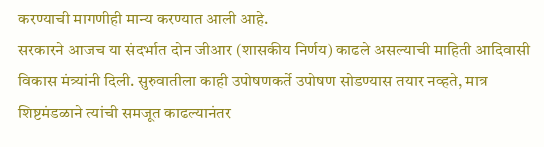करण्याची मागणीही मान्य करण्यात आली आहे.
सरकारने आजच या संदर्भात दोन जीआर (शासकीय निर्णय) काढले असल्याची माहिती आदिवासी विकास मंत्र्यांनी दिली. सुरुवातीला काही उपोषणकर्ते उपोषण सोडण्यास तयार नव्हते, मात्र शिष्टमंडळाने त्यांची समजूत काढल्यानंतर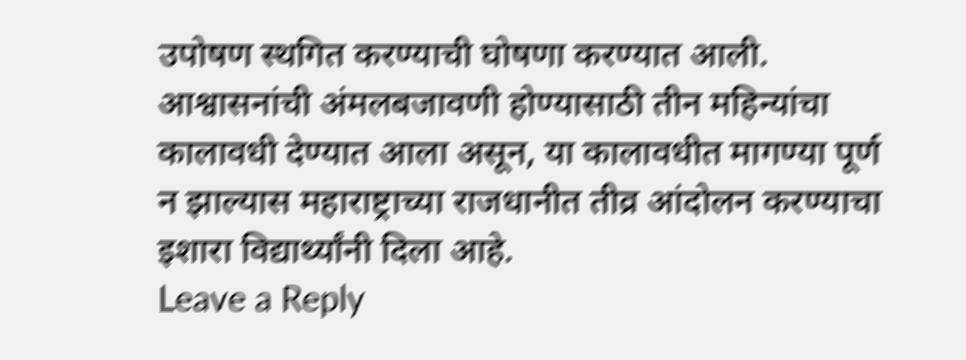उपोषण स्थगित करण्याची घोषणा करण्यात आली. आश्वासनांची अंमलबजावणी होण्यासाठी तीन महिन्यांचा कालावधी देण्यात आला असून, या कालावधीत मागण्या पूर्ण न झाल्यास महाराष्ट्राच्या राजधानीत तीव्र आंदोलन करण्याचा इशारा विद्यार्थ्यांनी दिला आहे.
Leave a Reply